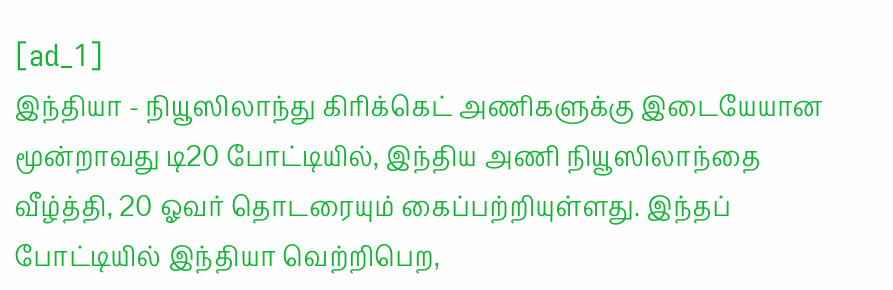[ad_1]
இந்தியா - நியூஸிலாந்து கிரிக்கெட் அணிகளுக்கு இடையேயான மூன்றாவது டி20 போட்டியில், இந்திய அணி நியூஸிலாந்தை வீழ்த்தி, 20 ஓவர் தொடரையும் கைப்பற்றியுள்ளது. இந்தப் போட்டியில் இந்தியா வெற்றிபெற,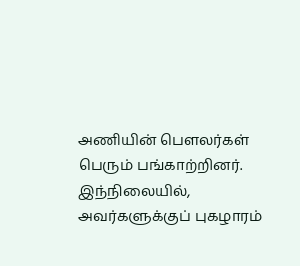அணியின் பௌலர்கள் பெரும் பங்காற்றினர். இந்நிலையில், அவர்களுக்குப் புகழாரம்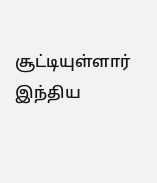சூட்டியுள்ளார் இந்திய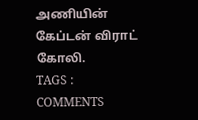அணியின் கேப்டன் விராட் கோலி.
TAGS :
COMMENTS